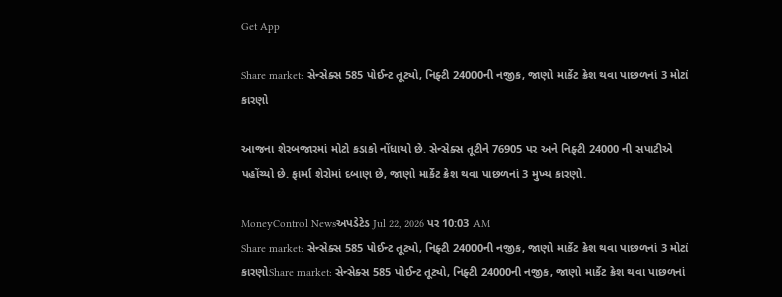Get App

Share market: સેન્સેક્સ 585 પોઈન્ટ તૂટ્યો, નિફ્ટી 24000ની નજીક, જાણો માર્કેટ ક્રેશ થવા પાછળનાં 3 મોટાં કારણો

આજના શેરબજારમાં મોટો કડાકો નોંધાયો છે. સેન્સેક્સ તૂટીને 76905 પર અને નિફ્ટી 24000 ની સપાટીએ પહોંચ્યો છે. ફાર્મા શેરોમાં દબાણ છે, જાણો માર્કેટ ક્રેશ થવા પાછળનાં 3 મુખ્ય કારણો.

MoneyControl Newsઅપડેટેડ Jul 22, 2026 પર 10:03 AM
Share market: સેન્સેક્સ 585 પોઈન્ટ તૂટ્યો, નિફ્ટી 24000ની નજીક, જાણો માર્કેટ ક્રેશ થવા પાછળનાં 3 મોટાં કારણોShare market: સેન્સેક્સ 585 પોઈન્ટ તૂટ્યો, નિફ્ટી 24000ની નજીક, જાણો માર્કેટ ક્રેશ થવા પાછળનાં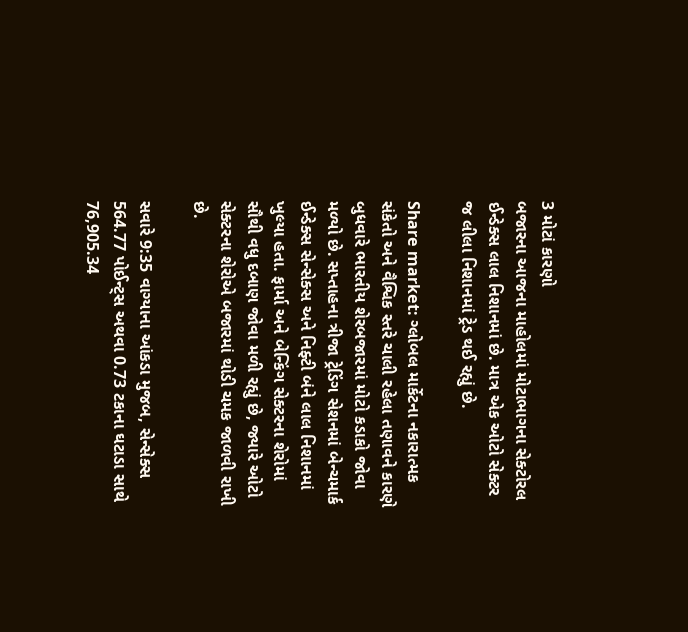3 મોટાં કારણો
બજારના આજના માહોલમાં મોટાભાગના સેક્ટોરલ ઈન્ડેક્સ લાલ નિશાનમાં છે. માત્ર એક ઓટો સેક્ટર જ લીલા નિશાનમાં ટ્રેડ થઈ રહ્યું છે.

Share market: ગ્લોબલ માર્કેટના નકારાત્મક સંકેતો અને વૈશ્વિક સ્તરે ચાલી રહેલા તણાવને કારણે બુધવારે ભારતીય શેરબજારમાં મોટો કડાકો જોવા મળ્યો છે. સપ્તાહના ત્રીજા ટ્રેડિંગ સેશનમાં બેન્ચમાર્ક ઈન્ડેક્સ સેન્સેક્સ અને નિફ્ટી બંને લાલ નિશાનમાં ખુલ્યા હતા. ફાર્મા અને બેન્કિંગ સેક્ટરના શેરોમાં સૌથી વધુ દબાણ જોવા મળી રહ્યું છે, જ્યારે ઓટો સેક્ટરના શેરોએ બજારમાં થોડી ચમક જાળવી રાખી છે.

સવારે 9:35 વાગ્યાના આંકડા મુજબ, સેન્સેક્સ 564.77 પોઈન્ટ્સ અથવા 0.73 ટકાના ઘટાડા સાથે 76,905.34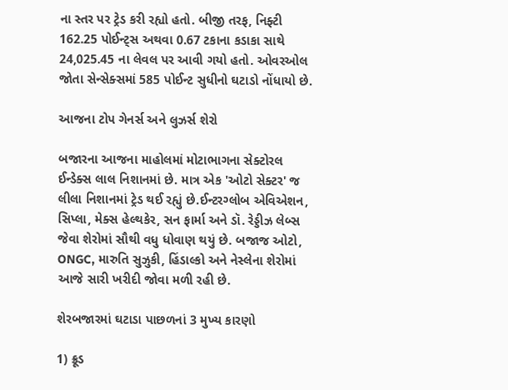ના સ્તર પર ટ્રેડ કરી રહ્યો હતો. બીજી તરફ, નિફ્ટી 162.25 પોઈન્ટ્સ અથવા 0.67 ટકાના કડાકા સાથે 24,025.45 ના લેવલ પર આવી ગયો હતો. ઓવરઓલ જોતા સેન્સેક્સમાં 585 પોઈન્ટ સુધીનો ઘટાડો નોંધાયો છે.

આજના ટોપ ગેનર્સ અને લુઝર્સ શેરો

બજારના આજના માહોલમાં મોટાભાગના સેક્ટોરલ ઈન્ડેક્સ લાલ નિશાનમાં છે. માત્ર એક 'ઓટો સેક્ટર' જ લીલા નિશાનમાં ટ્રેડ થઈ રહ્યું છે.ઈન્ટરગ્લોબ એવિએશન, સિપ્લા, મેક્સ હેલ્થકેર, સન ફાર્મા અને ડૉ. રેડ્ડીઝ લેબ્સ જેવા શેરોમાં સૌથી વધુ ધોવાણ થયું છે. બજાજ ઓટો, ONGC, મારુતિ સુઝુકી, હિંડાલ્કો અને નેસ્લેના શેરોમાં આજે સારી ખરીદી જોવા મળી રહી છે.

શેરબજારમાં ઘટાડા પાછળનાં 3 મુખ્ય કારણો

1) ક્રૂડ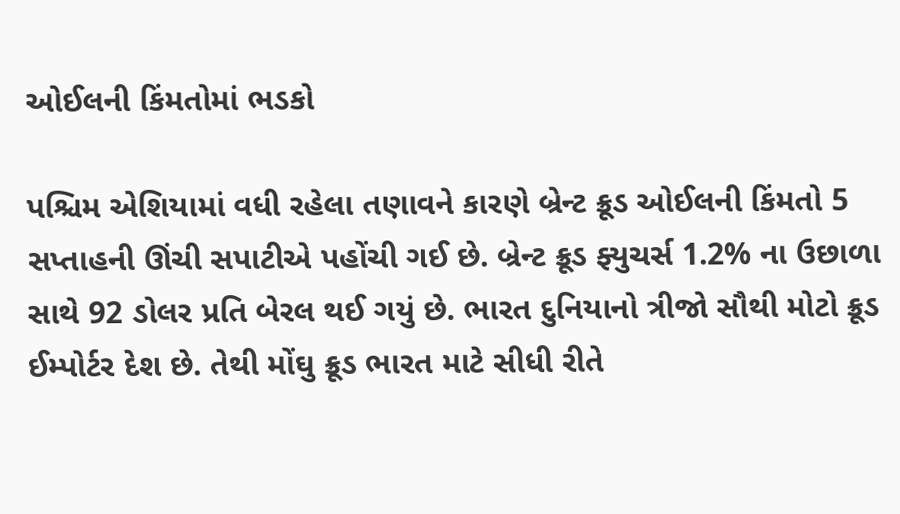ઓઈલની કિંમતોમાં ભડકો

પશ્ચિમ એશિયામાં વધી રહેલા તણાવને કારણે બ્રેન્ટ ક્રૂડ ઓઈલની કિંમતો 5 સપ્તાહની ઊંચી સપાટીએ પહોંચી ગઈ છે. બ્રેન્ટ ક્રૂડ ફ્યુચર્સ 1.2% ના ઉછાળા સાથે 92 ડોલર પ્રતિ બેરલ થઈ ગયું છે. ભારત દુનિયાનો ત્રીજો સૌથી મોટો ક્રૂડ ઈમ્પોર્ટર દેશ છે. તેથી મોંઘુ ક્રૂડ ભારત માટે સીધી રીતે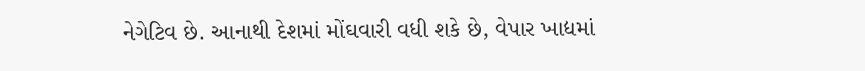નેગેટિવ છે. આનાથી દેશમાં મોંઘવારી વધી શકે છે, વેપાર ખાદ્યમાં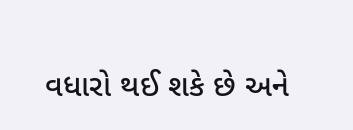વધારો થઈ શકે છે અને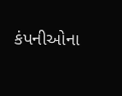કંપનીઓના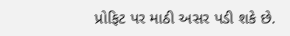પ્રોફિટ પર માઠી અસર પડી શકે છે.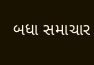બધા સમાચાર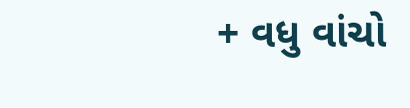+ વધુ વાંચો